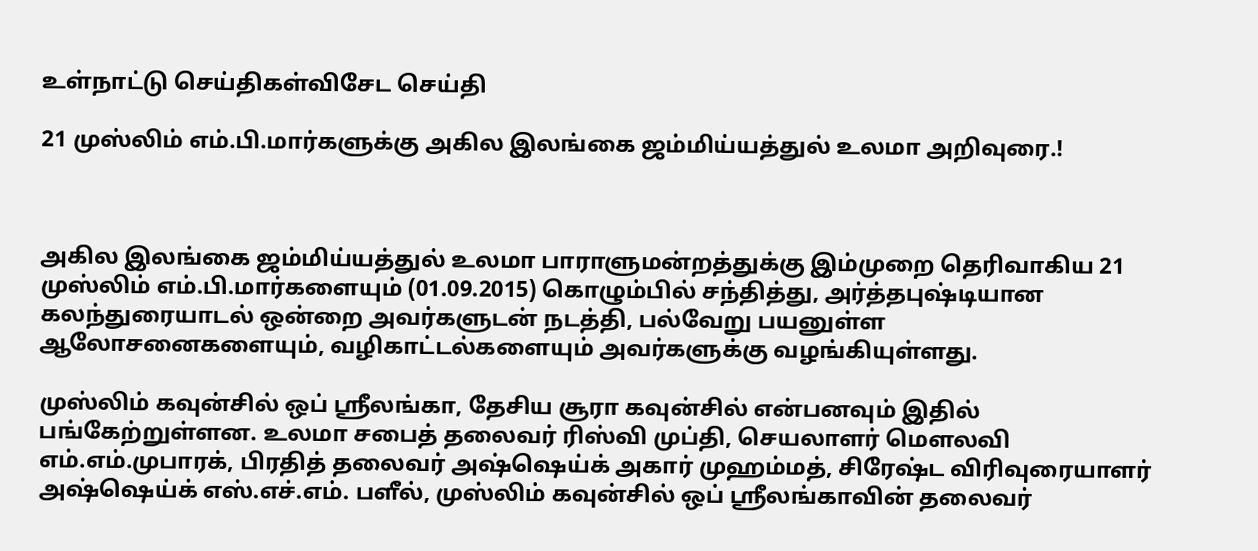உள்நாட்டு செய்திகள்விசேட செய்தி

21 முஸ்லிம் எம்.பி.மார்களுக்கு அகில இலங்கை ஜம்மிய்யத்துல் உலமா அறிவுரை.!



அகில இலங்கை ஜம்மிய்யத்துல் உலமா பாராளுமன்றத்துக்கு இம்முறை தெரிவாகிய 21 முஸ்லிம் எம்.பி.மார்களையும் (01.09.2015) கொழும்பில் சந்தித்து, அர்த்தபுஷ்டியான கலந்துரையாடல் ஒன்றை அவர்களுடன் நடத்தி, பல்வேறு பயனுள்ள ஆலோசனைகளையும், வழிகாட்டல்களையும் அவர்களுக்கு வழங்கியுள்ளது.

முஸ்லிம் கவுன்சில் ஒப் ஸ்ரீலங்கா, தேசிய சூரா கவுன்சில் என்பனவும் இதில் பங்கேற்றுள்ளன. உலமா சபைத் தலைவர் ரிஸ்வி முப்தி, செயலாளர் மௌலவி எம்.எம்.முபாரக், பிரதித் தலைவர் அஷ்ஷெய்க் அகார் முஹம்மத், சிரேஷ்ட விரிவுரையாளர் அஷ்ஷெய்க் எஸ்.எச்.எம். பளீல், முஸ்லிம் கவுன்சில் ஒப் ஸ்ரீலங்காவின் தலைவர்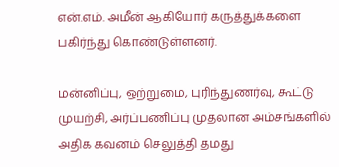என்.எம். அமீன் ஆகியோர் கருத்துக்களை பகிர்ந்து கொண்டுள்ளனர்.

மன்னிப்பு, ஒற்றுமை, புரிந்துணர்வு, கூட்டு முயற்சி, அர்ப்பணிப்பு முதலான அம்சங்களில் அதிக கவனம் செலுத்தி தமது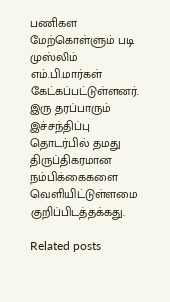பணிகள மேற்கொள்ளும் படி முஸ்லிம் எம்.பி.மார்கள் கேட்கப்பட்டுள்ளனர். இரு தரப்பாரும் இச்சந்திப்பு தொடர்பில் தமது திருப்திகரமான நம்பிக்கைகளை வெளியிட்டுள்ளமை குறிப்பிடத்தக்கது.

Related posts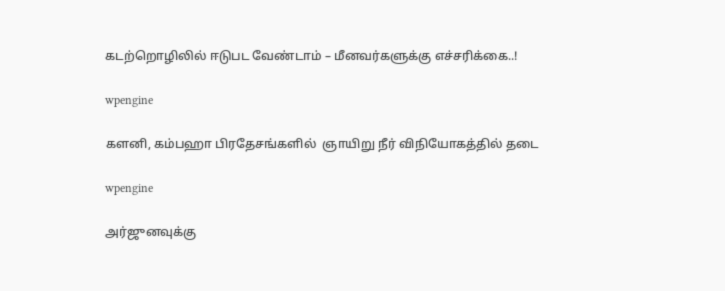கடற்றொழிலில் ஈடுபட வேண்டாம் – மீனவர்களுக்கு எச்சரிக்கை..!

wpengine

களனி, கம்பஹா பிரதேசங்களில்  ஞாயிறு நீர் விநியோகத்தில் தடை

wpengine

அர்ஜுனவுக்கு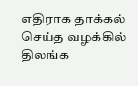எதிராக தாக்கல் செய்த வழக்கில் திலங்க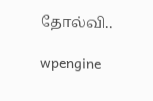தோல்வி..

wpengine